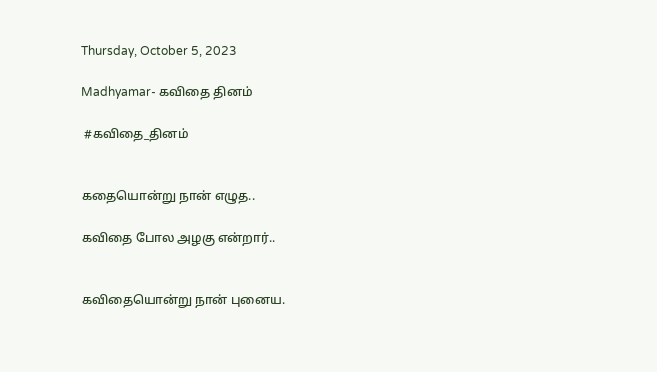Thursday, October 5, 2023

Madhyamar- கவிதை தினம்

 #கவிதை_தினம்


கதையொன்று நான் எழுத..

கவிதை போல அழகு என்றார்..


கவிதையொன்று நான் புனைய.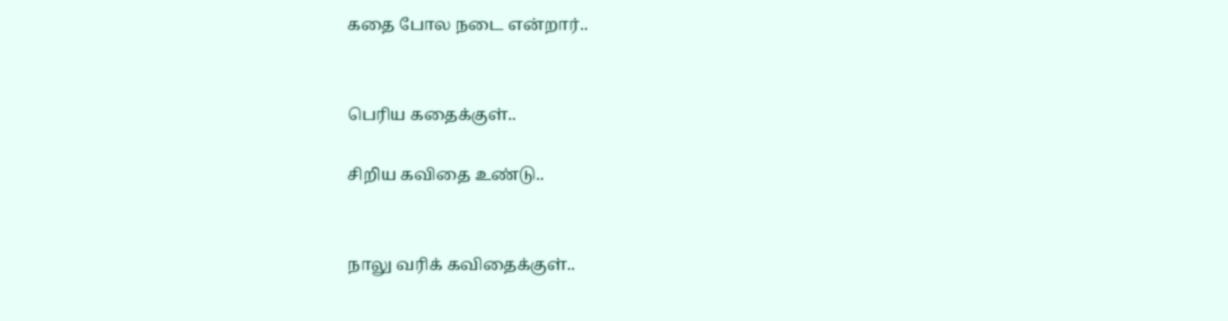கதை போல நடை என்றார்..


பெரிய கதைக்குள்..

சிறிய கவிதை உண்டு..


நாலு வரிக் கவிதைக்குள்..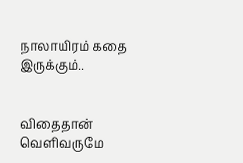நாலாயிரம் கதை இருக்கும்..


விதைதான் வெளிவருமே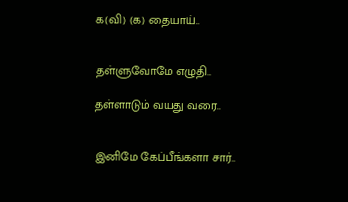க(வி) (க) தையாய்..


தள்ளுவோமே எழுதி..

தள்ளாடும் வயது வரை..


இனிமே கேப்பீங்களா சார்..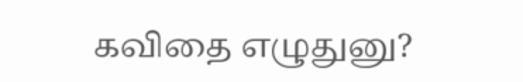கவிதை எழுதுனு?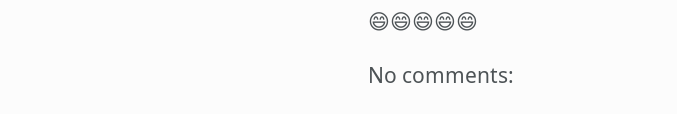😄😄😄😄😄

No comments: